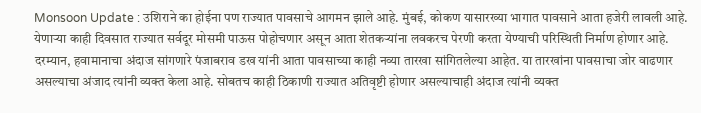Monsoon Update : उशिराने का होईना पण राज्यात पावसाचे आगमन झाले आहे. मुंबई, कोकण यासारख्या भागात पावसाने आता हजेरी लावली आहे. येणाऱ्या काही दिवसात राज्यात सर्वदूर मोसमी पाऊस पोहोचणार असून आता शेतकऱ्यांना लवकरच पेरणी करता येण्याची परिस्थिती निर्माण होणार आहे. दरम्यान, हवामानाचा अंदाज सांगणारे पंजाबराव डख यांनी आता पावसाच्या काही नव्या तारखा सांगितलेल्या आहेत. या तारखांना पावसाचा जोर वाढणार असल्याचा अंजाद त्यांनी व्यक्त केला आहे. सोबतच काही ठिकाणी राज्यात अतिवृष्टी होणार असल्याचाही अंदाज त्यांनी व्यक्त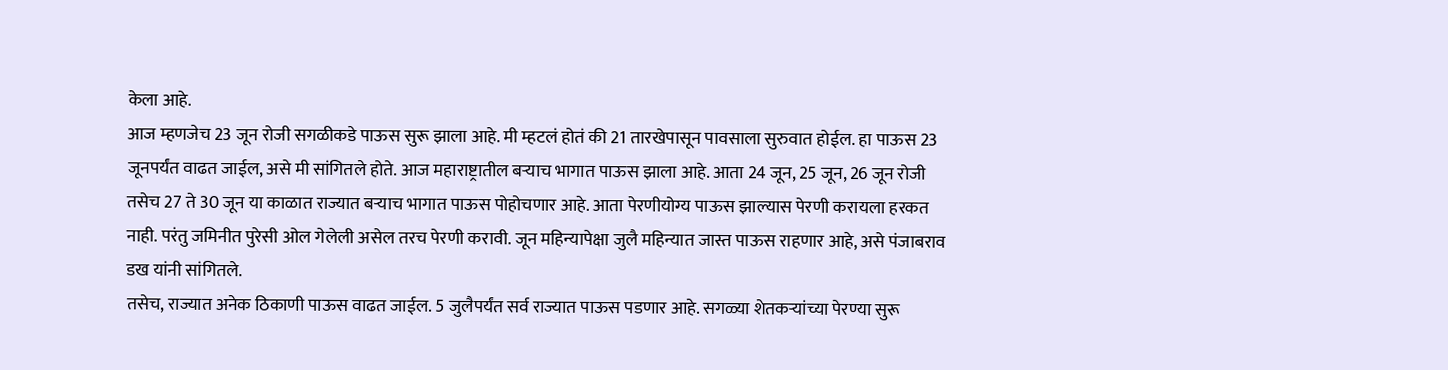केला आहे.
आज म्हणजेच 23 जून रोजी सगळीकडे पाऊस सुरू झाला आहे. मी म्हटलं होतं की 21 तारखेपासून पावसाला सुरुवात होईल. हा पाऊस 23 जूनपर्यंत वाढत जाईल, असे मी सांगितले होते. आज महाराष्ट्रातील बऱ्याच भागात पाऊस झाला आहे. आता 24 जून, 25 जून, 26 जून रोजी तसेच 27 ते 30 जून या काळात राज्यात बऱ्याच भागात पाऊस पोहोचणार आहे. आता पेरणीयोग्य पाऊस झाल्यास पेरणी करायला हरकत नाही. परंतु जमिनीत पुरेसी ओल गेलेली असेल तरच पेरणी करावी. जून महिन्यापेक्षा जुलै महिन्यात जास्त पाऊस राहणार आहे, असे पंजाबराव डख यांनी सांगितले.
तसेच, राज्यात अनेक ठिकाणी पाऊस वाढत जाईल. 5 जुलैपर्यंत सर्व राज्यात पाऊस पडणार आहे. सगळ्या शेतकऱ्यांच्या पेरण्या सुरू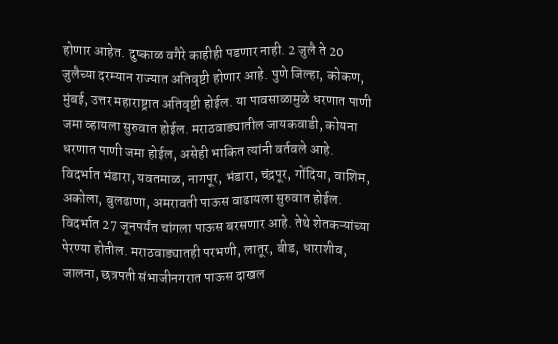होणार आहेत. दुष्काळ वगैरे काहीही पडणार नाही. 2 जुलै ते 20 जुलैच्या दरम्यान राज्यात अतिवृष्टी होणार आहे. पुणे जिल्हा, कोकण, मुंबई, उत्तर महाराष्ट्रात अतिवृष्टी होईल. या पावसाळामुळे धरणात पाणी जमा व्हायला सुरुवात होईल. मराठवाड्यातील जायकवाडी, कोयना धरणात पाणी जमा होईल, असेही भाकित त्यांनी वर्तवले आहे.
विदर्भात भंडारा, यवतमाळ, नागपूर, भंडारा, चंद्रपूर, गोंदिया, वाशिम, अकोला, बुलढाणा, अमरावती पाऊस वाढायला सुरुवात होईल. विदर्भात 27 जूनपर्यंत चांगला पाऊस बरसणार आहे. तेथे शेतकऱ्यांच्या पेरण्या होतील. मराठवाड्यातही परभणी, लातूर, बीड, धाराशीव, जालना, छत्रपती संभाजीनगरात पाऊस दाखल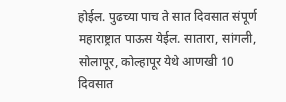होईल. पुढच्या पाच ते सात दिवसात संपूर्ण महाराष्ट्रात पाऊस येईल. सातारा, सांगली, सोलापूर, कोल्हापूर येथे आणखी 10 दिवसात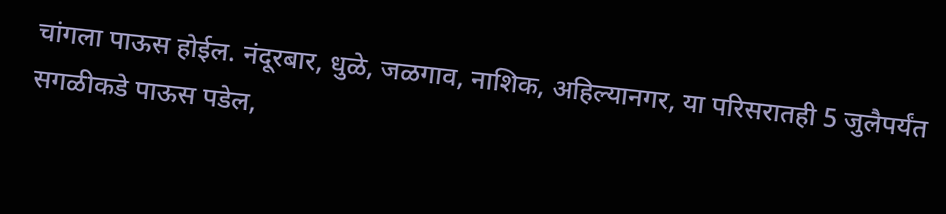चांगला पाऊस होईल. नंदूरबार, धुळे, जळगाव, नाशिक, अहिल्यानगर, या परिसरातही 5 जुलैपर्यंत सगळीकडे पाऊस पडेल,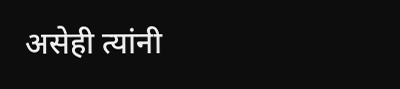असेही त्यांनी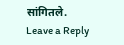सांगितले.
Leave a Reply